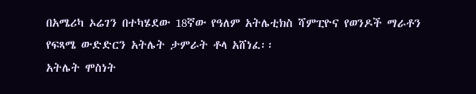በአሜሪካ ኦሬገን በተካሄደው 18ኛው የዓለም አትሌቲክስ ሻምፒዮና የወንዶች ማራቶን የፍጻሜ ውድድርን አትሌት ታምራት ቶላ አሸነፈ፡፡
አትሌት ሞስነት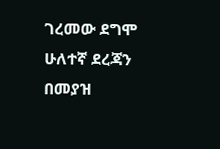ገረመው ደግሞ ሁለተኛ ደረጃን በመያዝ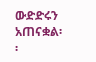ውድድሩን አጠናቋል፡፡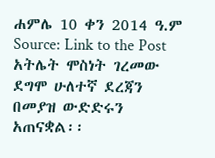ሐምሌ 10 ቀን 2014 ዓ.ም
Source: Link to the Post
አትሌት ሞስነት ገረመው ደግሞ ሁለተኛ ደረጃን በመያዝ ውድድሩን አጠናቋል፡፡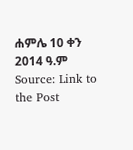ሐምሌ 10 ቀን 2014 ዓ.ም
Source: Link to the Post